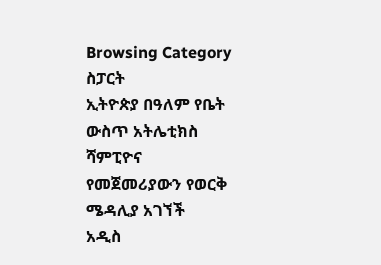Browsing Category
ስፓርት
ኢትዮጵያ በዓለም የቤት ውስጥ አትሌቲክስ ሻምፒዮና የመጀመሪያውን የወርቅ ሜዳሊያ አገኘች
አዲስ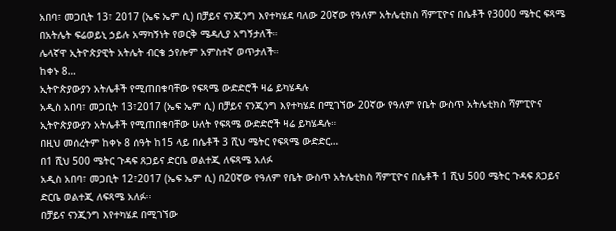አበባ፣ መጋቢት 13፣ 2017 (ኤፍ ኤም ሲ) በቻይና ናንጂንግ እየተካሄደ ባለው 20ኛው የዓለም አትሌቲክስ ሻምፒዮና በሴቶች የ3000 ሜትር ፍጻሜ በአትሌት ፍሬወይኒ ኃይሉ አማካኝነት የወርቅ ሜዳሊያ አግኝታለች።
ሌላኛዋ ኢትዮጵያዊት አትሌት ብርቄ ኃየሎም አምስተኛ ወጥታለች።
ከቀኑ 8…
ኢትዮጵያውያን አትሌቶች የሚጠበቁባቸው የፍጻሜ ውድድሮች ዛሬ ይካሄዳሉ
አዲስ አበባ፣ መጋቢት 13፣2017 (ኤፍ ኤም ሲ) በቻይና ናንጂንግ እየተካሄደ በሚገኘው 20ኛው የዓለም የቤት ውስጥ አትሌቲክስ ሻምፒዮና ኢትዮጵያውያን አትሌቶች የሚጠበቁባቸው ሁለት የፍጻሜ ውድድሮች ዛሬ ይካሄዳሉ።
በዚህ መሰረትም ከቀኑ 8 ሰዓት ከ15 ላይ በሴቶች 3 ሺህ ሜትር የፍጻሜ ውድድር…
በ1 ሺህ 500 ሜትር ጉዳፍ ጸጋይና ድርቤ ወልተጂ ለፍጻሜ አለፉ
አዲስ አበባ፣ መጋቢት 12፣2017 (ኤፍ ኤም ሲ) በ20ኛው የዓለም የቤት ውስጥ አትሌቲክስ ሻምፒዮና በሴቶች 1 ሺህ 500 ሜትር ጉዳፍ ጸጋይና ድርቤ ወልተጂ ለፍጻሜ አለፉ፡፡
በቻይና ናንጂንግ እየተካሄደ በሚገኘው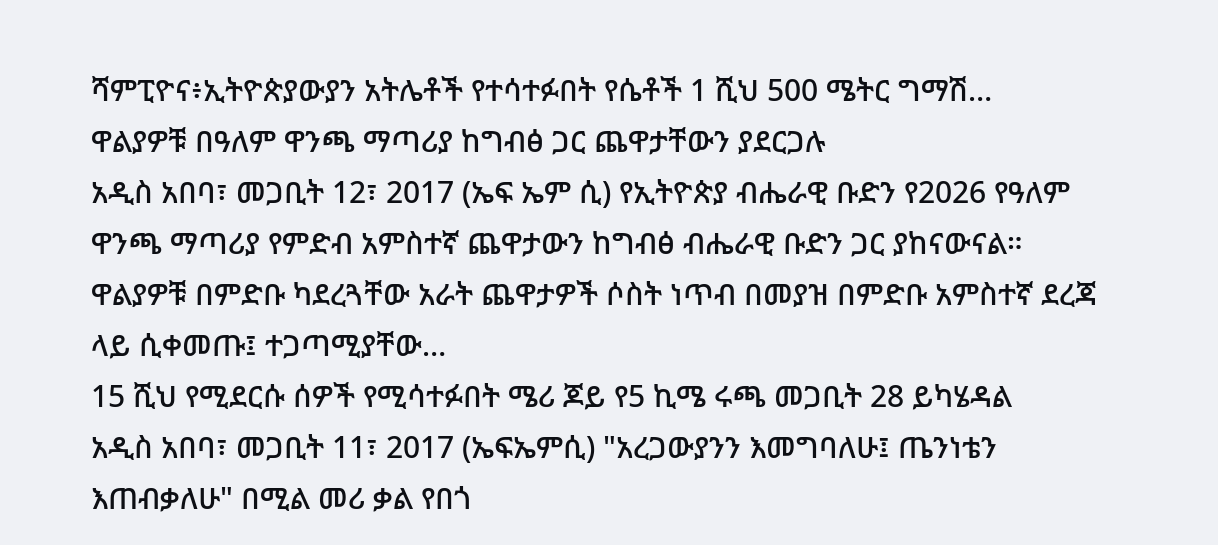ሻምፒዮና፥ኢትዮጵያውያን አትሌቶች የተሳተፉበት የሴቶች 1 ሺህ 500 ሜትር ግማሽ…
ዋልያዎቹ በዓለም ዋንጫ ማጣሪያ ከግብፅ ጋር ጨዋታቸውን ያደርጋሉ
አዲስ አበባ፣ መጋቢት 12፣ 2017 (ኤፍ ኤም ሲ) የኢትዮጵያ ብሔራዊ ቡድን የ2026 የዓለም ዋንጫ ማጣሪያ የምድብ አምስተኛ ጨዋታውን ከግብፅ ብሔራዊ ቡድን ጋር ያከናውናል።
ዋልያዎቹ በምድቡ ካደረጓቸው አራት ጨዋታዎች ሶስት ነጥብ በመያዝ በምድቡ አምስተኛ ደረጃ ላይ ሲቀመጡ፤ ተጋጣሚያቸው…
15 ሺህ የሚደርሱ ሰዎች የሚሳተፉበት ሜሪ ጆይ የ5 ኪሜ ሩጫ መጋቢት 28 ይካሄዳል
አዲስ አበባ፣ መጋቢት 11፣ 2017 (ኤፍኤምሲ) "አረጋውያንን እመግባለሁ፤ ጤንነቴን እጠብቃለሁ" በሚል መሪ ቃል የበጎ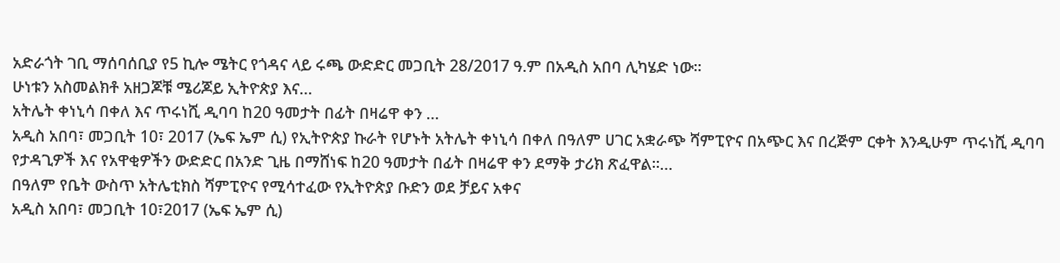አድራጎት ገቢ ማሰባሰቢያ የ5 ኪሎ ሜትር የጎዳና ላይ ሩጫ ውድድር መጋቢት 28/2017 ዓ.ም በአዲስ አበባ ሊካሄድ ነው።
ሁነቱን አስመልክቶ አዘጋጆቹ ሜሪጆይ ኢትዮጵያ እና…
አትሌት ቀነኒሳ በቀለ እና ጥሩነሺ ዲባባ ከ20 ዓመታት በፊት በዛሬዋ ቀን …
አዲስ አበባ፣ መጋቢት 10፣ 2017 (ኤፍ ኤም ሲ) የኢትዮጵያ ኩራት የሆኑት አትሌት ቀነኒሳ በቀለ በዓለም ሀገር አቋራጭ ሻምፒዮና በአጭር እና በረጅም ርቀት እንዲሁም ጥሩነሺ ዲባባ የታዳጊዎች እና የአዋቂዎችን ውድድር በአንድ ጊዜ በማሸነፍ ከ20 ዓመታት በፊት በዛሬዋ ቀን ደማቅ ታሪክ ጽፈዋል፡፡…
በዓለም የቤት ውስጥ አትሌቲክስ ሻምፒዮና የሚሳተፈው የኢትዮጵያ ቡድን ወደ ቻይና አቀና
አዲስ አበባ፣ መጋቢት 10፣2017 (ኤፍ ኤም ሲ)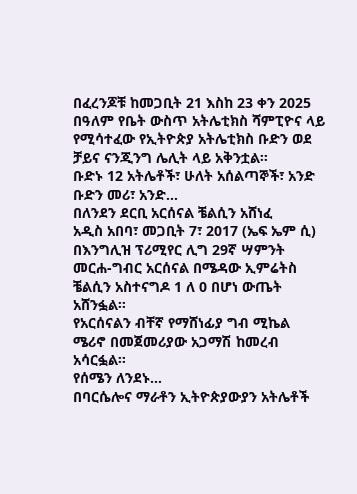በፈረንጆቹ ከመጋቢት 21 እስከ 23 ቀን 2025 በዓለም የቤት ውስጥ አትሌቲክስ ሻምፒዮና ላይ የሚሳተፈው የኢትዮጵያ አትሌቲክስ ቡድን ወደ ቻይና ናንጂንግ ሌሊት ላይ አቅንቷል።
ቡድኑ 12 አትሌቶች፣ ሁለት አሰልጣኞች፣ አንድ ቡድን መሪ፣ አንድ…
በለንደን ደርቢ አርሰናል ቼልሲን አሸነፈ
አዲስ አበባ፣ መጋቢት 7፣ 2017 (ኤፍ ኤም ሲ) በእንግሊዝ ፕሪሚየር ሊግ 29ኛ ሣምንት መርሐ-ግብር አርሰናል በሜዳው ኢምሬትስ ቼልሲን አስተናግዶ 1 ለ 0 በሆነ ውጤት አሸንፏል፡፡
የአርሰናልን ብቸኛ የማሸነፊያ ግብ ሚኬል ሜሪኖ በመጀመሪያው አጋማሽ ከመረብ አሳርፏል፡፡
የሰሜን ለንደኑ…
በባርሴሎና ማራቶን ኢትዮጵያውያን አትሌቶች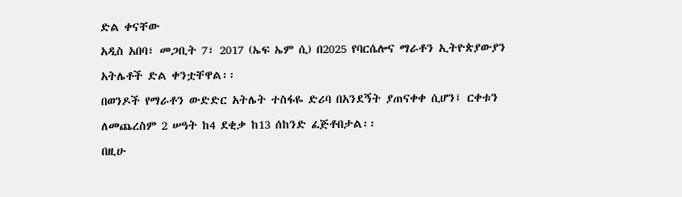ድል ቀናቸው
አዲስ አበባ፣ መጋቢት 7፣ 2017 (ኤፍ ኤም ሲ) በ2025 የባርሴሎና ማራቶን ኢትዮጵያውያን አትሌቶች ድል ቀንቷቸዋል፡፡
በወንዶች የማራቶን ውድድር አትሌት ተስፋዬ ድሪባ በአንደኝት ያጠናቀቀ ሲሆን፤ ርቀቱን ለመጨረስም 2 ሠዓት ከ4 ደቂቃ ከ13 ሰከንድ ፈጅቶበታል፡፡
በዚሁ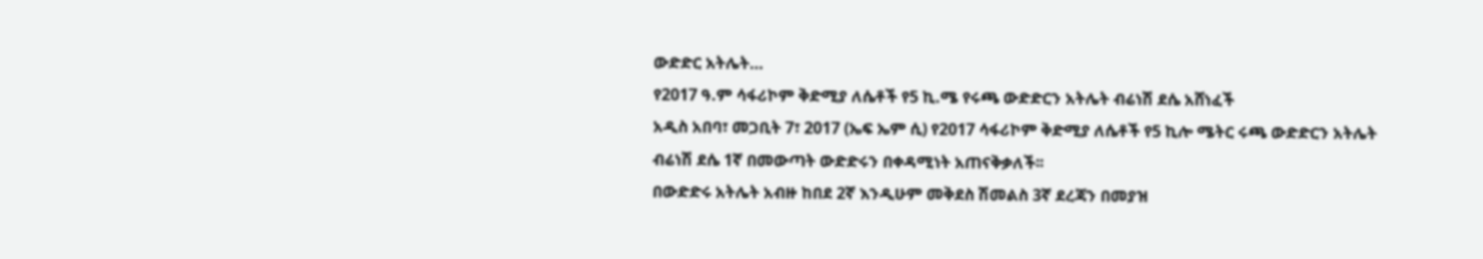ውድድር አትሌት…
የ2017 ዓ.ም ሳፋሪኮም ቅድሚያ ለሴቶች የ5 ኪ.ሜ የሩጫ ውድድርን አትሌት ብሬነሽ ደሴ አሸነፈች
አዲስ አበባ፣ መጋቢት 7፣ 2017 (ኤፍ ኤም ሲ) የ2017 ሳፋሪኮም ቅድሚያ ለሴቶች የ5 ኪሎ ሜትር ሩጫ ውድድርን አትሌት ብሬነሽ ደሴ 1ኛ በመውጣት ውድድሩን በቀዳሚነት አጠናቅቃለች፡፡
በውድድሩ አትሌት አብዙ ከበደ 2ኛ እንዲሁም መቅደስ ሽመልስ 3ኛ ደረጃን በመያዝ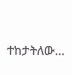ተከታትለው…